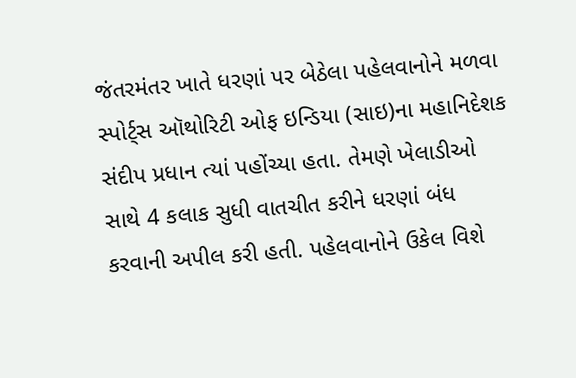જંતરમંતર ખાતે ધરણાં પર બેઠેલા પહેલવાનોને મળવા સ્પોર્ટ્સ ઑથોરિટી ઓફ ઇન્ડિયા (સાઇ)ના મહાનિદેશક સંદીપ પ્રધાન ત્યાં પહોંચ્યા હતા. તેમણે ખેલાડીઓ સાથે 4 કલાક સુધી વાતચીત કરીને ધરણાં બંધ કરવાની અપીલ કરી હતી. પહેલવાનોને ઉકેલ વિશે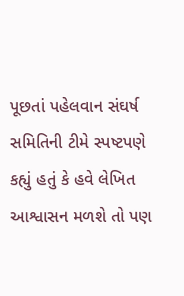પૂછતાં પહેલવાન સંઘર્ષ સમિતિની ટીમે સ્પષ્ટપણે કહ્યું હતું કે હવે લેખિત આશ્વાસન મળશે તો પણ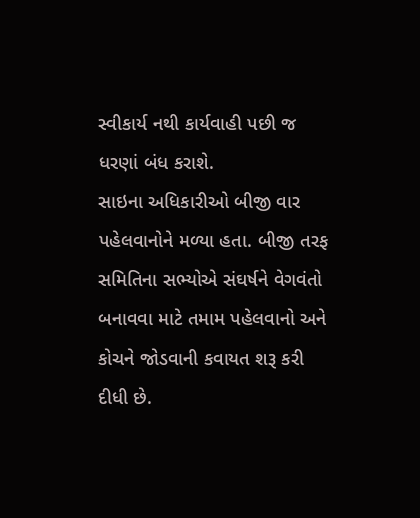સ્વીકાર્ય નથી કાર્યવાહી પછી જ ધરણાં બંધ કરાશે.
સાઇના અધિકારીઓ બીજી વાર પહેલવાનોને મળ્યા હતા. બીજી તરફ સમિતિના સભ્યોએ સંઘર્ષને વેગવંતો બનાવવા માટે તમામ પહેલવાનો અને કોચને જોડવાની કવાયત શરૂ કરી દીધી છે.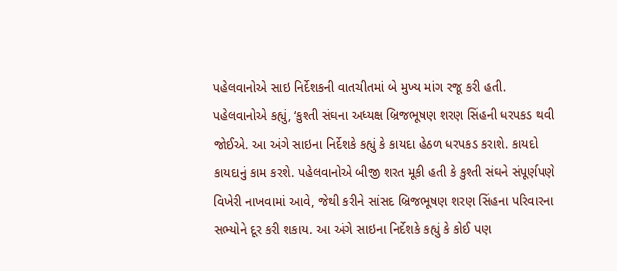પહેલવાનોએ સાઇ નિર્દેશકની વાતચીતમાં બે મુખ્ય માંગ રજૂ કરી હતી. પહેલવાનોએ કહ્યું, ‘કુશ્તી સંઘના અધ્યક્ષ બ્રિજભૂષણ શરણ સિંહની ધરપકડ થવી જોઈએ. આ અંગે સાઇના નિર્દેશકે કહ્યું કે કાયદા હેઠળ ધરપકડ કરાશે. કાયદો કાયદાનું કામ કરશે. પહેલવાનોએ બીજી શરત મૂકી હતી કે કુશ્તી સંઘને સંપૂર્ણપણે વિખેરી નાખવામાં આવે, જેથી કરીને સાંસદ બ્રિજભૂષણ શરણ સિંહના પરિવારના સભ્યોને દૂર કરી શકાય. આ અંગે સાઇના નિર્દેશકે કહ્યું કે કોઈ પણ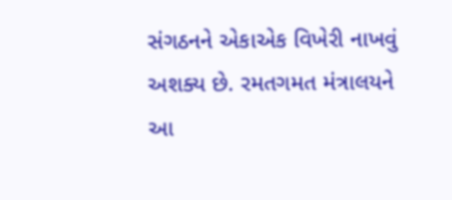સંગઠનને એકાએક વિખેરી નાખવું અશક્ય છે. રમતગમત મંત્રાલયને આ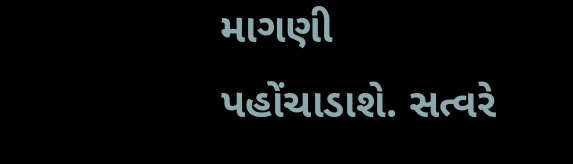માગણી પહોંચાડાશે. સત્વરે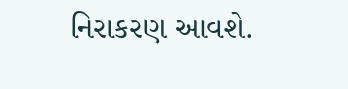નિરાકરણ આવશે.